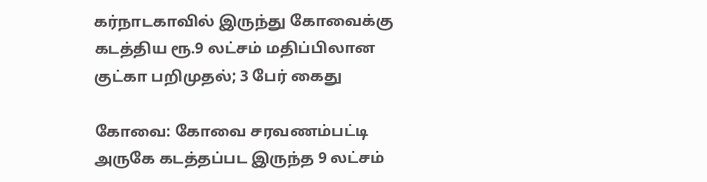கர்நாடகாவில் இருந்து கோவைக்கு கடத்திய ரூ.9 லட்சம் மதிப்பிலான குட்கா பறிமுதல்; 3 பேர் கைது

கோவை: கோவை சரவணம்பட்டி அருகே கடத்தப்பட இருந்த 9 லட்சம்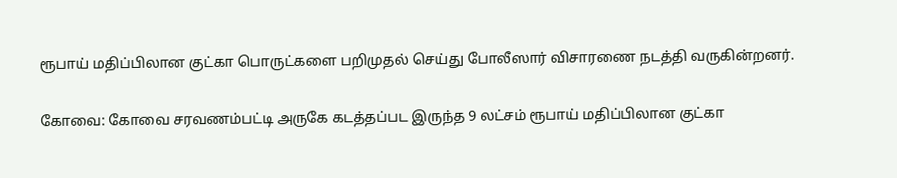ரூபாய் மதிப்பிலான குட்கா பொருட்களை பறிமுதல் செய்து போலீஸார் விசாரணை நடத்தி வருகின்றனர்.

கோவை: கோவை சரவணம்பட்டி அருகே கடத்தப்பட இருந்த 9 லட்சம் ரூபாய் மதிப்பிலான குட்கா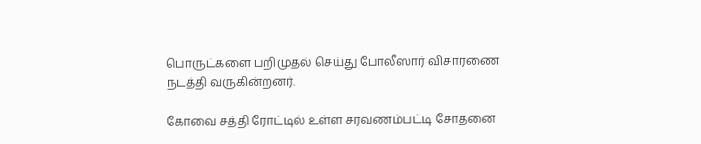பொருட்களை பறிமுதல் செய்து போலீஸார் விசாரணை நடத்தி வருகின்றனர்.

கோவை சத்தி ரோட்டில்‌ உள்ள சரவணம்பட்டி சோதனை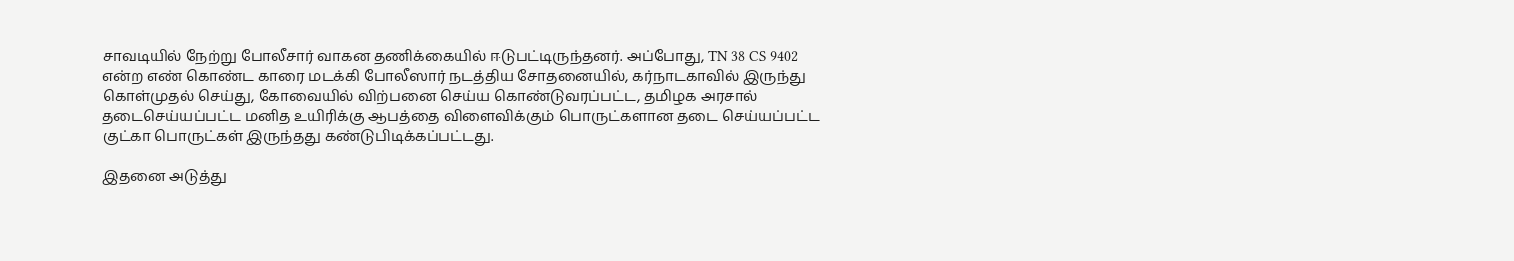சாவடியில்‌ நேற்று போலீசார் வாகன தணிக்கையில் ஈடுபட்டிருந்தனர். அப்போது, TN 38 CS 9402 என்ற எண் கொண்ட காரை மடக்கி போலீஸார் நடத்திய சோதனையில், கர்நாடகாவில்‌ இருந்து கொள்முதல்‌ செய்து, கோவையில்‌ விற்பனை செய்ய கொண்டுவரப்பட்ட, தமிழக அரசால்‌ தடைசெய்யப்பட்ட மனித உயிரிக்கு ஆபத்தை விளைவிக்கும்‌ பொருட்களான தடை செய்யப்பட்ட குட்கா பொருட்கள் இருந்தது கண்டுபிடிக்கப்பட்டது.

இதனை அடுத்து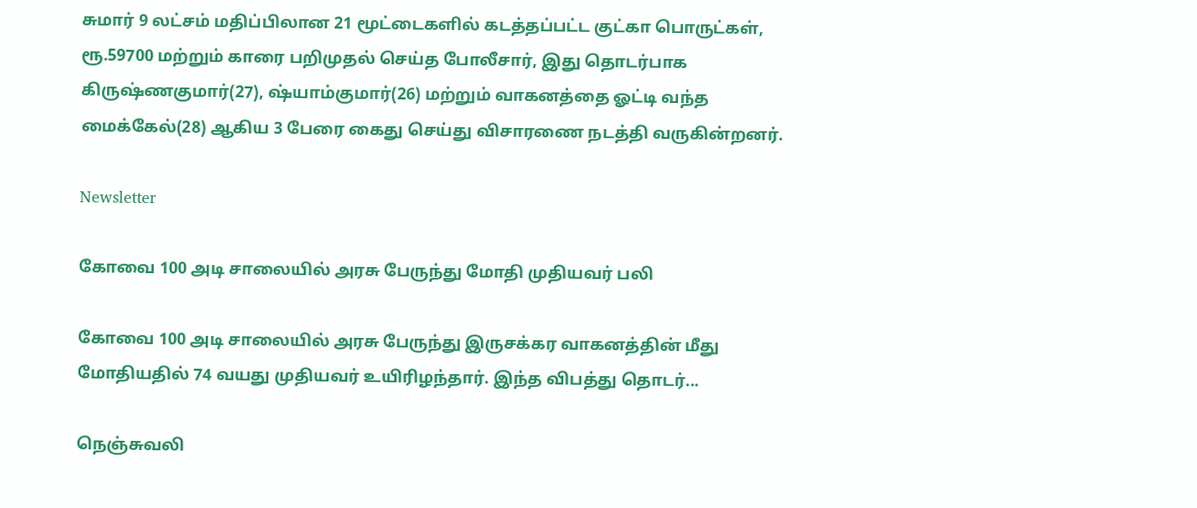சுமார் 9 லட்சம் மதிப்பிலான 21 மூட்டைகளில் கடத்தப்பட்ட குட்கா பொருட்கள், ரூ.59700 மற்றும் காரை பறிமுதல் செய்த போலீசார், இது தொடர்பாக கிருஷ்ணகுமார்‌(27), ஷ்யாம்குமார்‌(26) மற்றும் வாகனத்தை ஓட்டி வந்த மைக்கேல்‌(28) ஆகிய 3 பேரை கைது செய்து விசாரணை நடத்தி வருகின்றனர்.

Newsletter

கோவை 100 அடி சாலையில் அரசு பேருந்து மோதி முதியவர் பலி

கோவை 100 அடி சாலையில் அரசு பேருந்து இருசக்கர வாகனத்தின் மீது மோதியதில் 74 வயது முதியவர் உயிரிழந்தார். இந்த விபத்து தொடர்...

நெஞ்சுவலி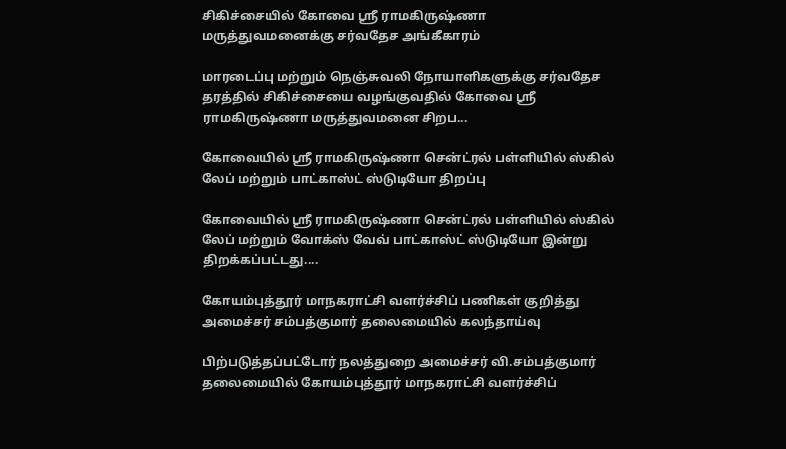சிகிச்சையில் கோவை ஸ்ரீ ராமகிருஷ்ணா மருத்துவமனைக்கு சர்வதேச அங்கீகாரம்

மாரடைப்பு மற்றும் நெஞ்சுவலி நோயாளிகளுக்கு சர்வதேச தரத்தில் சிகிச்சையை வழங்குவதில் கோவை ஸ்ரீ ராமகிருஷ்ணா மருத்துவமனை சிறப...

கோவையில் ஸ்ரீ ராமகிருஷ்ணா சென்ட்ரல் பள்ளியில் ஸ்கில் லேப் மற்றும் பாட்காஸ்ட் ஸ்டுடியோ திறப்பு

கோவையில் ஸ்ரீ ராமகிருஷ்ணா சென்ட்ரல் பள்ளியில் ஸ்கில் லேப் மற்றும் வோக்ஸ் வேவ் பாட்காஸ்ட் ஸ்டுடியோ இன்று திறக்கப்பட்டது....

கோயம்புத்தூர் மாநகராட்சி வளர்ச்சிப் பணிகள் குறித்து அமைச்சர் சம்பத்குமார் தலைமையில் கலந்தாய்வு

பிற்படுத்தப்பட்டோர் நலத்துறை அமைச்சர் வி.சம்பத்குமார் தலைமையில் கோயம்புத்தூர் மாநகராட்சி வளர்ச்சிப்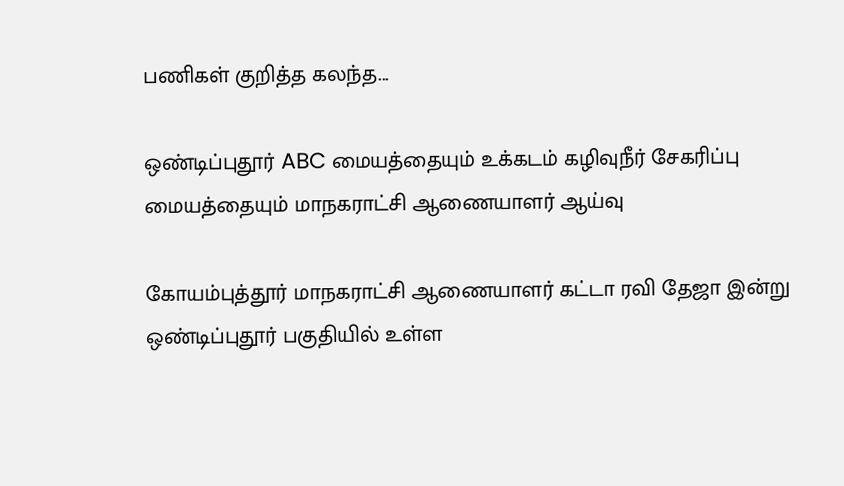பணிகள் குறித்த கலந்த...

ஒண்டிப்புதூர் ABC மையத்தையும் உக்கடம் கழிவுநீர் சேகரிப்பு மையத்தையும் மாநகராட்சி ஆணையாளர் ஆய்வு

கோயம்புத்தூர் மாநகராட்சி ஆணையாளர் கட்டா ரவி தேஜா இன்று ஒண்டிப்புதூர் பகுதியில் உள்ள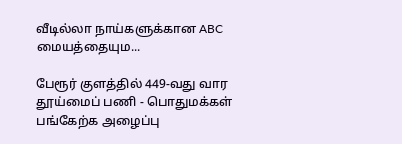வீடில்லா நாய்களுக்கான ABC மையத்தையும...

பேரூர் குளத்தில் 449-வது வார தூய்மைப் பணி - பொதுமக்கள் பங்கேற்க அழைப்பு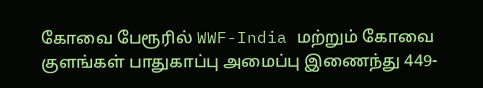கோவை பேரூரில் WWF-India மற்றும் கோவை குளங்கள் பாதுகாப்பு அமைப்பு இணைந்து 449-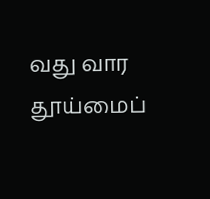வது வார தூய்மைப்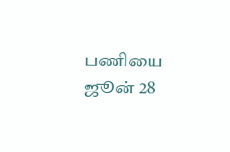பணியை ஜூன் 28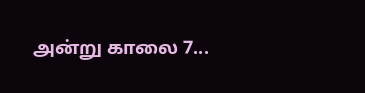அன்று காலை 7...